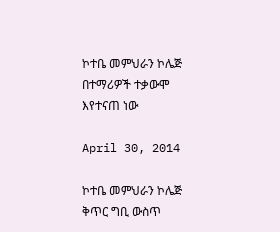ኮተቤ መምህራን ኮሌጅ በተማሪዎች ተቃውሞ እየተናጠ ነው

April 30, 2014

ኮተቤ መምህራን ኮሌጅ ቅጥር ግቢ ውስጥ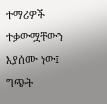ተማሪዎች ተቃውሟቸውን እያሰሙ ነው፤ ግጭት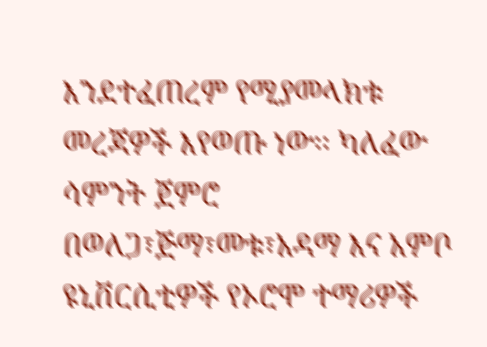እንደተፈጠረም የሚያመላክቱ መረጃዎች እየወጡ ነው፡፡ ካለፈው ሳምንት ጀምሮ በወለጋ፣ጅማ፣መቱ፣አዳማ እና አምቦ ዩኒቨርሲቲዎች የኦሮሞ ተማሪዎች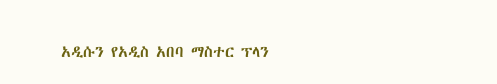አዲሱን የአዲስ አበባ ማስተር ፕላን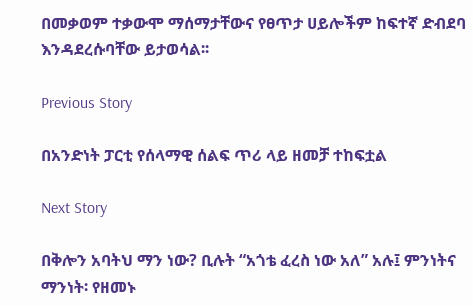በመቃወም ተቃውሞ ማሰማታቸውና የፀጥታ ሀይሎችም ከፍተኛ ድብደባ እንዳደረሱባቸው ይታወሳል፡፡

Previous Story

በአንድነት ፓርቲ የሰላማዊ ሰልፍ ጥሪ ላይ ዘመቻ ተከፍቷል

Next Story

በቅሎን አባትህ ማን ነው? ቢሉት “አጎቴ ፈረስ ነው አለ” አሉ፤ ምንነትና ማንነት፡ የዘመኑ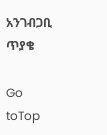አንገብጋቢ ጥያቄ

Go toTop